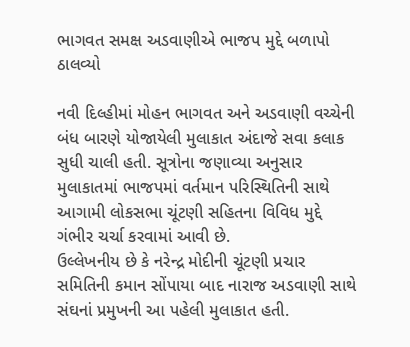ભાગવત સમક્ષ અડવાણીએ ભાજપ મુદ્દે બળાપો ઠાલવ્યો

નવી દિલ્હીમાં મોહન ભાગવત અને અડવાણી વચ્ચેની બંધ બારણે યોજાયેલી મુલાકાત અંદાજે સવા કલાક સુધી ચાલી હતી. સૂત્રોના જણાવ્યા અનુસાર મુલાકાતમાં ભાજપમાં વર્તમાન પરિસ્થિતિની સાથે આગામી લોકસભા ચૂંટણી સહિતના વિવિધ મુદ્દે ગંભીર ચર્ચા કરવામાં આવી છે.
ઉલ્લેખનીય છે કે નરેન્દ્ર મોદીની ચૂંટણી પ્રચાર સમિતિની કમાન સોંપાયા બાદ નારાજ અડવાણી સાથે સંઘનાં પ્રમુખની આ પહેલી મુલાકાત હતી.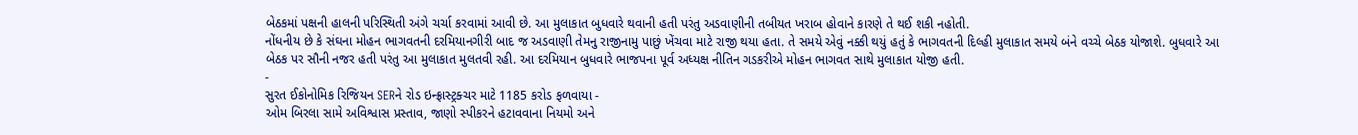બેઠકમાં પક્ષની હાલની પરિસ્થિતી અંગે ચર્ચા કરવામાં આવી છે. આ મુલાકાત બુધવારે થવાની હતી પરંતુ અડવાણીની તબીયત ખરાબ હોવાને કારણે તે થઈ શકી નહોતી.
નોંધનીય છે કે સંઘના મોહન ભાગવતની દરમિયાનગીરી બાદ જ અડવાણી તેમનુ રાજીનામુ પાછું ખેંચવા માટે રાજી થયા હતા. તે સમયે એવું નક્કી થયું હતું કે ભાગવતની દિલ્હી મુલાકાત સમયે બંને વચ્ચે બેઠક યોજાશે. બુધવારે આ બેઠક પર સૌની નજર હતી પરંતુ આ મુલાકાત મુલતવી રહી. આ દરમિયાન બુધવારે ભાજપના પૂર્વ અધ્યક્ષ નીતિન ગડકરીએ મોહન ભાગવત સાથે મુલાકાત યોજી હતી.
-
સુરત ઈકોનોમિક રિજિયન SERને રોડ ઇન્ફ્રાસ્ટ્રક્ચર માટે 1185 કરોડ ફળવાયા -
ઓમ બિરલા સામે અવિશ્વાસ પ્રસ્તાવ, જાણો સ્પીકરને હટાવવાના નિયમો અને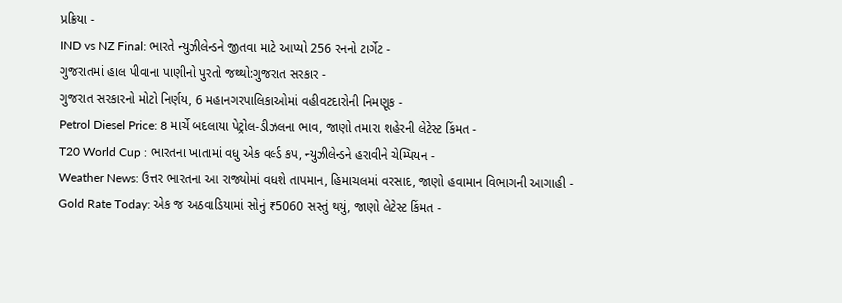પ્રક્રિયા -
IND vs NZ Final: ભારતે ન્યુઝીલેન્ડને જીતવા માટે આપ્યો 256 રનનો ટાર્ગેટ -
ગુજરાતમાં હાલ પીવાના પાણીનો પુરતો જથ્થો:ગુજરાત સરકાર -
ગુજરાત સરકારનો મોટો નિર્ણય, 6 મહાનગરપાલિકાઓમાં વહીવટદારોની નિમણૂક -
Petrol Diesel Price: 8 માર્ચે બદલાયા પેટ્રોલ-ડીઝલના ભાવ, જાણો તમારા શહેરની લેટેસ્ટ કિંમત -
T20 World Cup : ભારતના ખાતામાં વધુ એક વર્લ્ડ કપ, ન્યુઝીલેન્ડને હરાવીને ચેમ્પિયન -
Weather News: ઉત્તર ભારતના આ રાજ્યોમાં વધશે તાપમાન, હિમાચલમાં વરસાદ, જાણો હવામાન વિભાગની આગાહી -
Gold Rate Today: એક જ અઠવાડિયામાં સોનું ₹5060 સસ્તું થયું, જાણો લેટેસ્ટ કિંમત -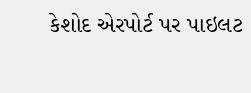કેશોદ એરપોર્ટ પર પાઇલટ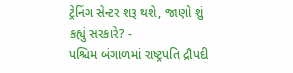ટ્રેનિંગ સેન્ટર શરૂ થશે, જાણો શું કહ્યું સરકારે? -
પશ્ચિમ બંગાળમાં રાષ્ટ્રપતિ દ્રૌપદી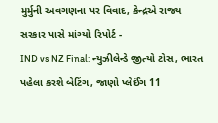મુર્મુની અવગણના પર વિવાદ, કેન્દ્રએ રાજ્ય સરકાર પાસે માંગ્યો રિપોર્ટ -
IND vs NZ Final: ન્યુઝીલેન્ડે જીત્યો ટોસ, ભારત પહેલા કરશે બેટિંગ, જાણો પ્લેઈંગ 11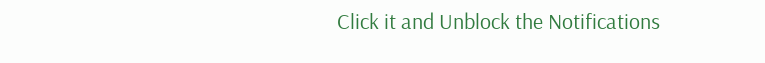Click it and Unblock the Notifications